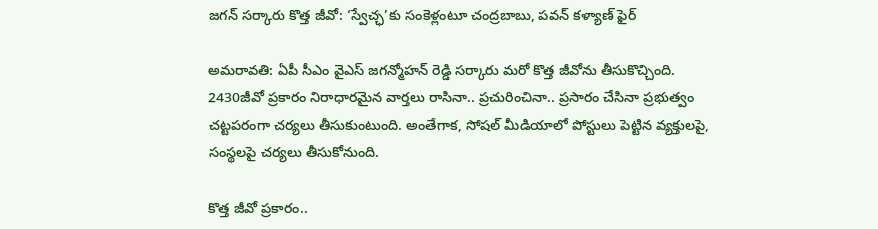జగన్ సర్కారు కొత్త జీవో: ‘స్వేచ్ఛ’కు సంకెళ్లంటూ చంద్రబాబు, పవన్ కళ్యాణ్ ఫైర్

అమరావతి: ఏపీ సీఎం వైఎస్ జగన్మోహన్ రెడ్డి సర్కారు మరో కొత్త జీవోను తీసుకొచ్చింది. 2430జీవో ప్రకారం నిరాధారమైన వార్తలు రాసినా.. ప్రచురించినా.. ప్రసారం చేసినా ప్రభుత్వం చట్టపరంగా చర్యలు తీసుకుంటుంది. అంతేగాక, సోషల్ మీడియాలో పోస్టులు పెట్టిన వ్యక్తులపై, సంస్థలపై చర్యలు తీసుకోనుంది.

కొత్త జీవో ప్రకారం..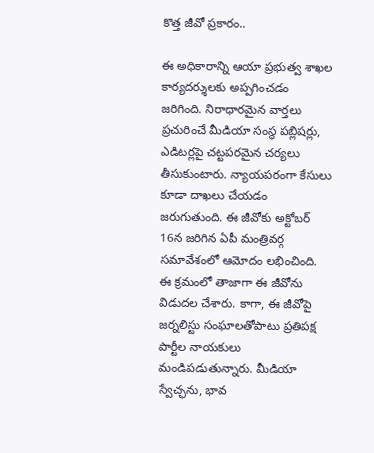కొత్త జీవో ప్రకారం..

ఈ అధికారాన్ని ఆయా ప్రభుత్వ శాఖల కార్యదర్శులకు అప్పగించడం జరిగింది. నిరాధారమైన వార్తలు ప్రచురించే మీడియా సంస్థ పబ్లిషర్లు, ఎడిటర్లపై చట్టపరమైన చర్యలు తీసుకుంటారు. న్యాయపరంగా కేసులు కూడా దాఖలు చేయడం జరుగుతుంది. ఈ జీవోకు అక్టోబర్ 16న జరిగిన ఏపీ మంత్రివర్గ సమావేశంలో ఆమోదం లభించింది. ఈ క్రమంలో తాజాగా ఈ జీవోను విడుదల చేశారు. కాగా, ఈ జీవోపై జర్నలిస్టు సంఘాలతోపాటు ప్రతిపక్ష పార్టీల నాయకులు మండిపడుతున్నారు. మీడియా స్వేచ్ఛను, భావ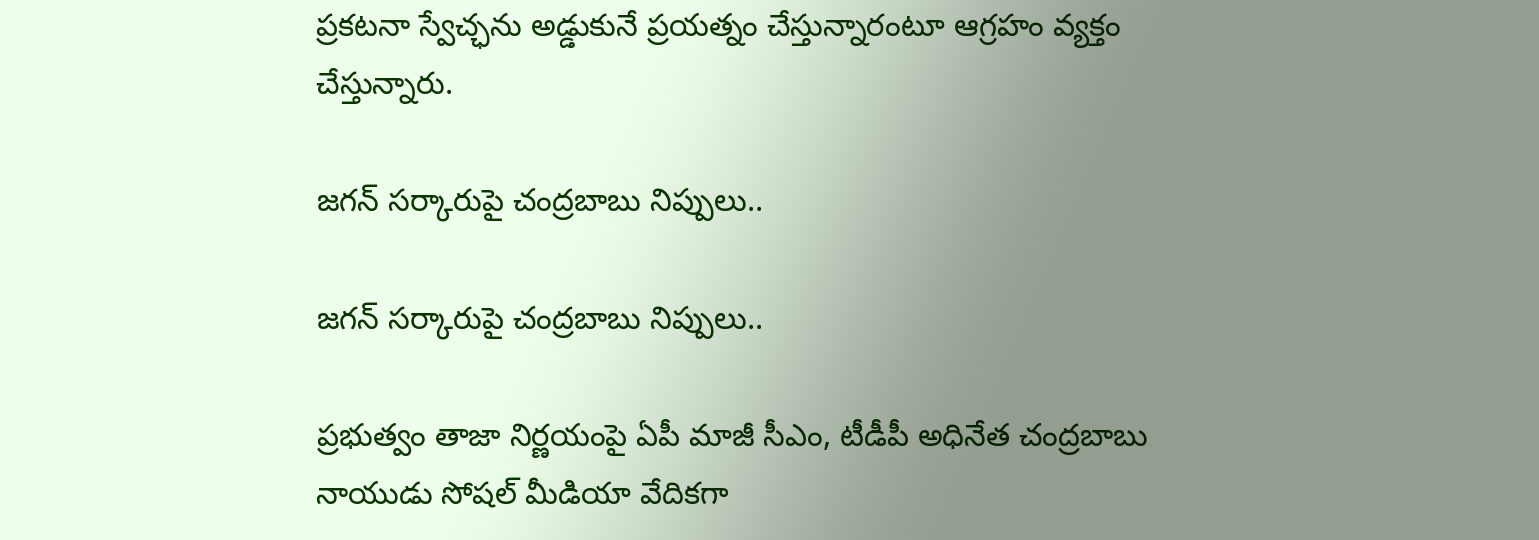ప్రకటనా స్వేచ్ఛను అడ్డుకునే ప్రయత్నం చేస్తున్నారంటూ ఆగ్రహం వ్యక్తం చేస్తున్నారు.

జగన్ సర్కారుపై చంద్రబాబు నిప్పులు..

జగన్ సర్కారుపై చంద్రబాబు నిప్పులు..

ప్రభుత్వం తాజా నిర్ణయంపై ఏపీ మాజీ సీఎం, టీడీపీ అధినేత చంద్రబాబు నాయుడు సోషల్ మీడియా వేదికగా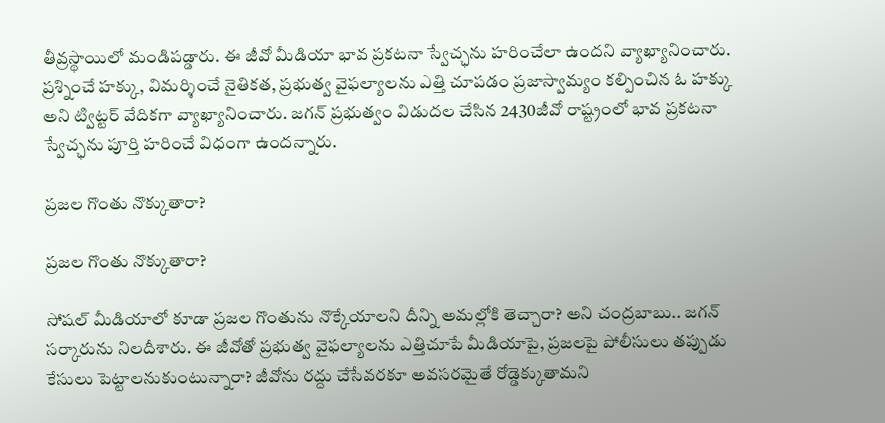తీవ్రస్థాయిలో మండిపడ్డారు. ఈ జీవో మీడియా భావ ప్రకటనా స్వేచ్ఛను హరించేలా ఉందని వ్యాఖ్యానించారు. ప్రశ్నించే హక్కు, విమర్శించే నైతికత, ప్రభుత్వ వైఫల్యాలను ఎత్తి చూపడం ప్రజాస్వామ్యం కల్పించిన ఓ హక్కు అని ట్విట్టర్ వేదికగా వ్యాఖ్యానించారు. జగన్ ప్రభుత్వం విడుదల చేసిన 2430జీవో రాష్ట్రంలో భావ ప్రకటనా స్వేచ్ఛను పూర్తి హరించే విధంగా ఉందన్నారు.

ప్రజల గొంతు నొక్కుతారా?

ప్రజల గొంతు నొక్కుతారా?

సోషల్ మీడియాలో కూడా ప్రజల గొంతును నొక్కేయాలని దీన్ని అమల్లోకి తెచ్చారా? అని చంద్రబాబు.. జగన్ సర్కారును నిలదీశారు. ఈ జీవోతో ప్రభుత్వ వైఫల్యాలను ఎత్తిచూపే మీడియాపై, ప్రజలపై పోలీసులు తప్పుడు కేసులు పెట్టాలనుకుంటున్నారా? జీవోను రద్దు చేసేవరకూ అవసరమైతే రోడ్డెక్కుతామని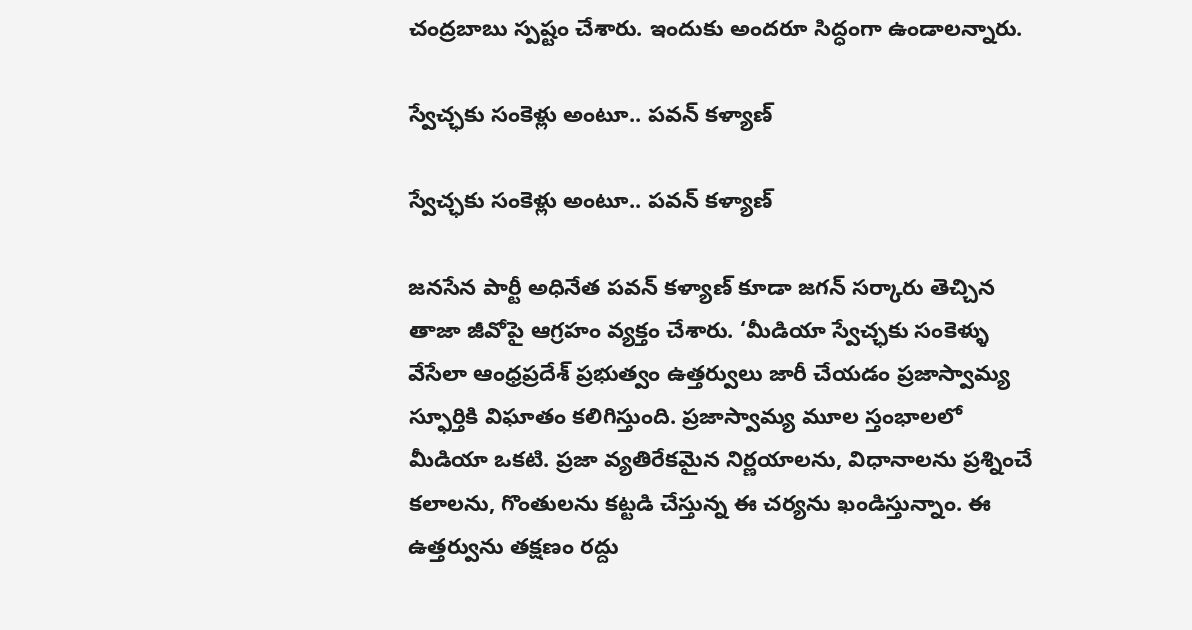చంద్రబాబు స్పష్టం చేశారు. ఇందుకు అందరూ సిద్ధంగా ఉండాలన్నారు.

స్వేచ్ఛకు సంకెళ్లు అంటూ.. పవన్ కళ్యాణ్

స్వేచ్ఛకు సంకెళ్లు అంటూ.. పవన్ కళ్యాణ్

జనసేన పార్టీ అధినేత పవన్ కళ్యాణ్ కూడా జగన్ సర్కారు తెచ్చిన తాజా జీవోపై ఆగ్రహం వ్యక్తం చేశారు. ‘మీడియా స్వేచ్ఛకు సంకెళ్ళు వేసేలా ఆంధ్రప్రదేశ్ ప్రభుత్వం ఉత్తర్వులు జారీ చేయడం ప్రజాస్వామ్య స్ఫూర్తికి విఘాతం కలిగిస్తుంది. ప్రజాస్వామ్య మూల స్తంభాలలో మీడియా ఒకటి. ప్రజా వ్యతిరేకమైన నిర్ణయాలను, విధానాలను ప్రశ్నించే కలాలను, గొంతులను కట్టడి చేస్తున్న ఈ చర్యను ఖండిస్తున్నాం. ఈ ఉత్తర్వును తక్షణం రద్దు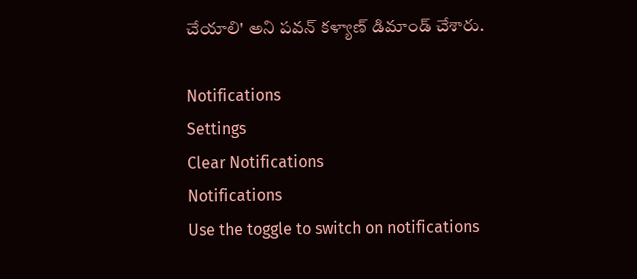చేయాలి' అని పవన్ కళ్యాణ్ డిమాండ్ చేశారు.

Notifications
Settings
Clear Notifications
Notifications
Use the toggle to switch on notifications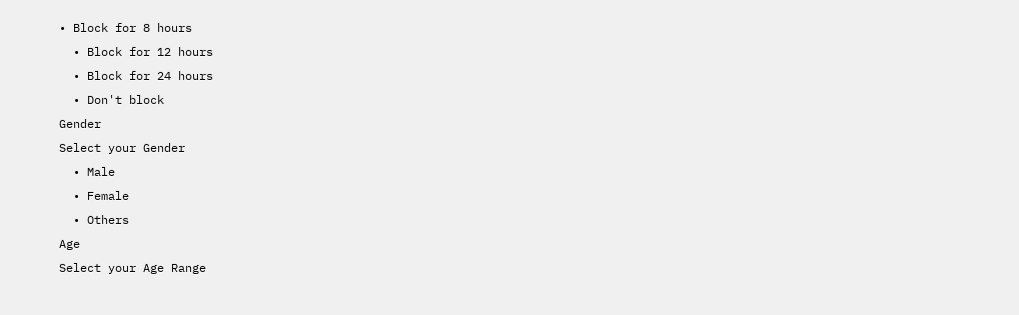• Block for 8 hours
  • Block for 12 hours
  • Block for 24 hours
  • Don't block
Gender
Select your Gender
  • Male
  • Female
  • Others
Age
Select your Age Range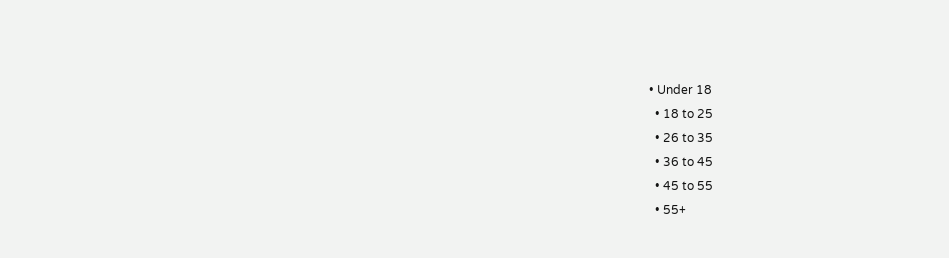• Under 18
  • 18 to 25
  • 26 to 35
  • 36 to 45
  • 45 to 55
  • 55+